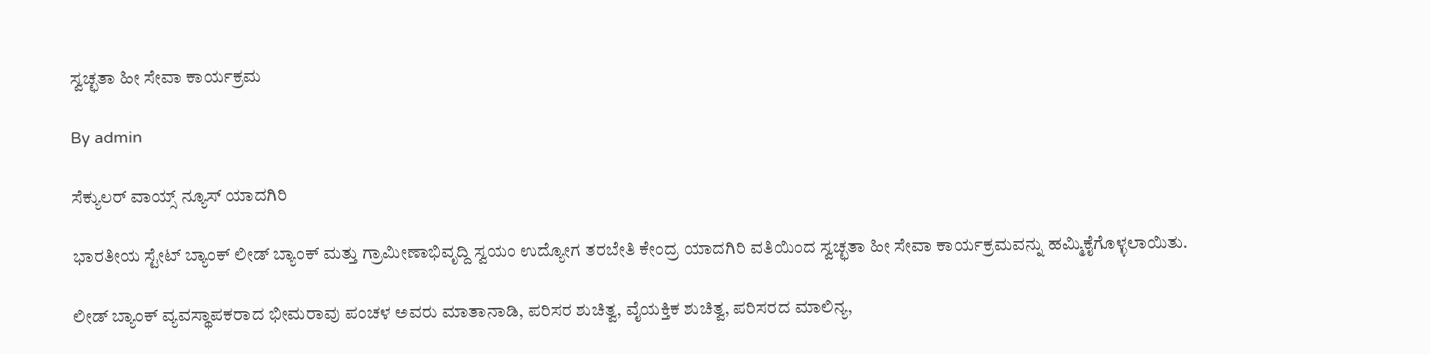ಸ್ವಚ್ಛತಾ ಹೀ ಸೇವಾ ಕಾರ್ಯಕ್ರಮ

By admin

ಸೆಕ್ಯುಲರ್ ವಾಯ್ಸ್ ನ್ಯೂಸ್ ಯಾದಗಿರಿ

ಭಾರತೀಯ ಸ್ಟೇಟ್ ಬ್ಯಾಂಕ್ ಲೀಡ್ ಬ್ಯಾಂಕ್ ಮತ್ತು ಗ್ರಾಮೀಣಾಭಿವೃದ್ದಿ ಸ್ವಯಂ ಉದ್ಯೋಗ ತರಬೇತಿ ಕೇಂದ್ರ ಯಾದಗಿರಿ ವತಿಯಿಂದ ಸ್ವಚ್ಛತಾ ಹೀ ಸೇವಾ ಕಾರ್ಯಕ್ರಮವನ್ನು ಹಮ್ಮಿಕೈಗೊಳ್ಳಲಾಯಿತು.

ಲೀಡ್ ಬ್ಯಾಂಕ್ ವ್ಯವಸ್ಥಾಪಕರಾದ ಭೀಮರಾವು ಪಂಚಳ ಅವರು ಮಾತಾನಾಡಿ, ಪರಿಸರ ಶುಚಿತ್ವ, ವೈಯಕ್ತಿಕ ಶುಚಿತ್ವ, ಪರಿಸರದ ಮಾಲಿನ್ಯ,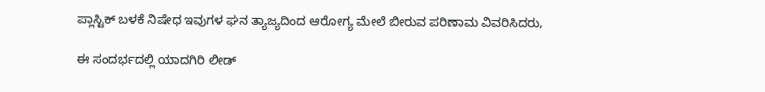ಪ್ಲಾಸ್ಟಿಕ್ ಬಳಕೆ ನಿಷೇಧ ಇವುಗಳ ಘನ ತ್ಯಾಜ್ಯದಿಂದ ಆರೋಗ್ಯ ಮೇಲೆ ಬೀರುವ ಪರಿಣಾಮ ವಿವರಿಸಿದರು,

ಈ ಸಂದರ್ಭದಲ್ಲಿ ಯಾದಗಿರಿ ಲೀಡ್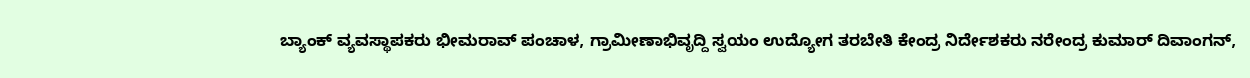ಬ್ಯಾಂಕ್ ವ್ಯವಸ್ಥಾಪಕರು ಭೀಮರಾವ್ ಪಂಚಾಳ, ಗ್ರಾಮೀಣಾಭಿವೃದ್ದಿ ಸ್ವಯಂ ಉದ್ಯೋಗ ತರಬೇತಿ ಕೇಂದ್ರ ನಿರ್ದೇಶಕರು ನರೇಂದ್ರ ಕುಮಾರ್ ದಿವಾಂಗನ್,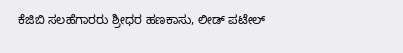ಕೆಜಿಬಿ ಸಲಹೆಗಾರರು ಶ್ರೀಧರ ಹಣಕಾಸು, ಲೀಡ್ ಪಟೇಲ್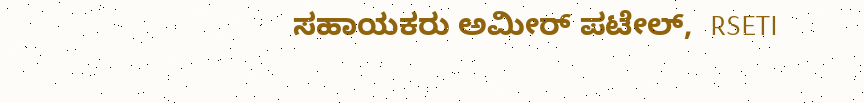ಸಹಾಯಕರು ಅಮೀರ್ ಪಟೇಲ್,  RSETI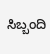ಸಿಬ್ಬಂದಿ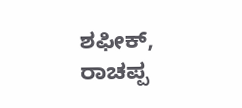ಶಫೀಕ್, ರಾಚಪ್ಪ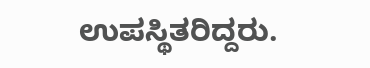ಉಪಸ್ಥಿತರಿದ್ದರು.